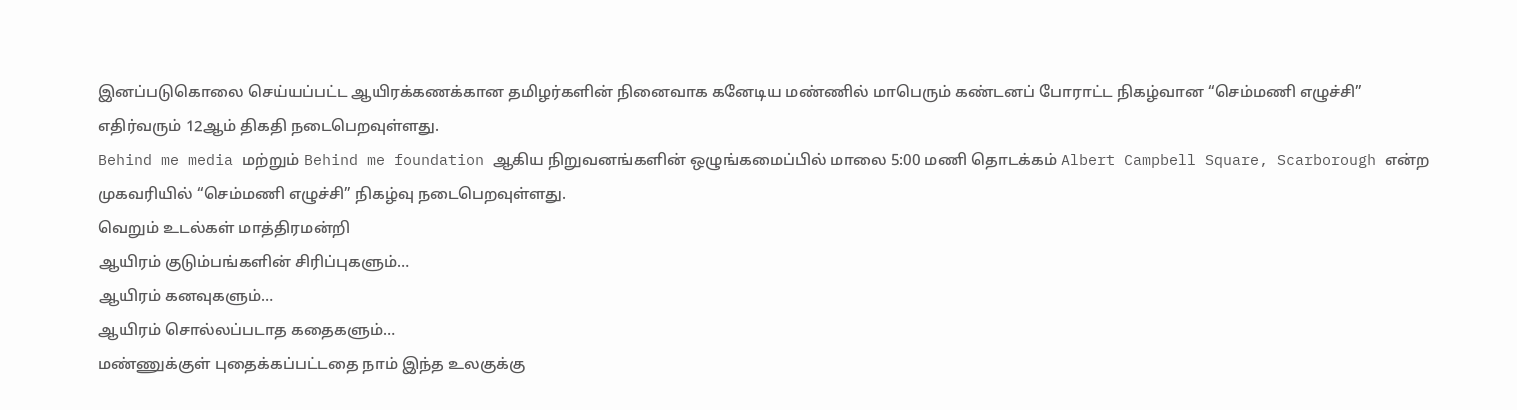இனப்படுகொலை செய்யப்பட்ட ஆயிரக்கணக்கான தமிழர்களின் நினைவாக கனேடிய மண்ணில் மாபெரும் கண்டனப் போராட்ட நிகழ்வான “செம்மணி எழுச்சி” எதிர்வரும் 12ஆம் திகதி நடைபெறவுள்ளது.
Behind me media மற்றும் Behind me foundation ஆகிய நிறுவனங்களின் ஒழுங்கமைப்பில் மாலை 5:00 மணி தொடக்கம் Albert Campbell Square, Scarborough என்ற முகவரியில் “செம்மணி எழுச்சி” நிகழ்வு நடைபெறவுள்ளது.
வெறும் உடல்கள் மாத்திரமன்றி
ஆயிரம் குடும்பங்களின் சிரிப்புகளும்…
ஆயிரம் கனவுகளும்…
ஆயிரம் சொல்லப்படாத கதைகளும்…
மண்ணுக்குள் புதைக்கப்பட்டதை நாம் இந்த உலகுக்கு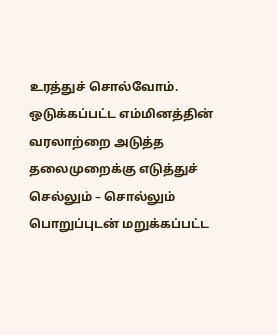உரத்துச் சொல்வோம்.
ஒடுக்கப்பட்ட எம்மினத்தின் வரலாற்றை அடுத்த தலைமுறைக்கு எடுத்துச் செல்லும் – சொல்லும் பொறுப்புடன் மறுக்கப்பட்ட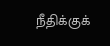நீதிக்குக்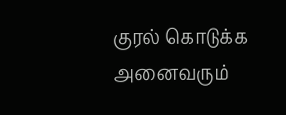குரல் கொடுக்க அனைவரும்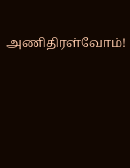அணிதிரள்வோம்!